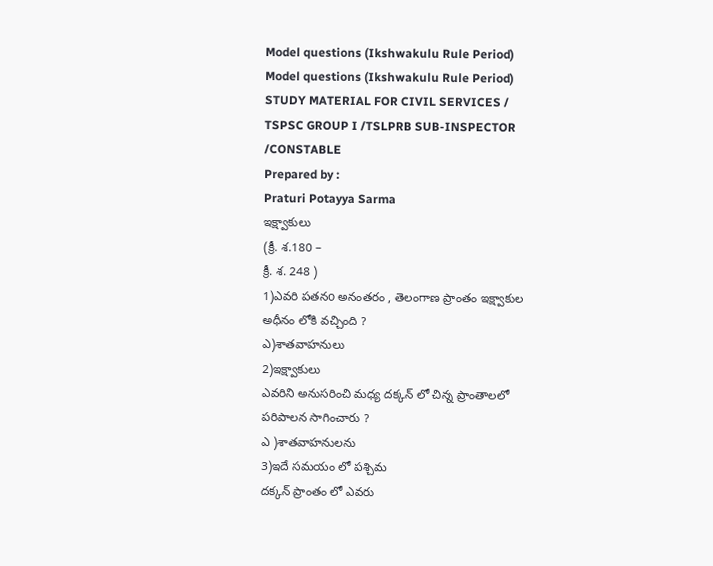Model questions (Ikshwakulu Rule Period)
Model questions (Ikshwakulu Rule Period)
STUDY MATERIAL FOR CIVIL SERVICES /
TSPSC GROUP I /TSLPRB SUB-INSPECTOR /CONSTABLE
Prepared by :
Praturi Potayya Sarma
ఇక్ష్వాకులు
(క్రీ. శ.180 –
క్రీ. శ. 248 )
1)ఎవరి పతనo అనంతరం , తెలంగాణ ప్రాంతం ఇక్ష్వాకుల అధీనం లోకి వచ్చింది ?
ఎ)శాతవాహనులు
2)ఇక్ష్వాకులు
ఎవరిని అనుసరించి మధ్య దక్కన్ లో చిన్న ప్రాంతాలలో పరిపాలన సాగించారు ?
ఎ )శాతవాహనులను
3)ఇదే సమయం లో పశ్చిమ
దక్కన్ ప్రాంతం లో ఎవరు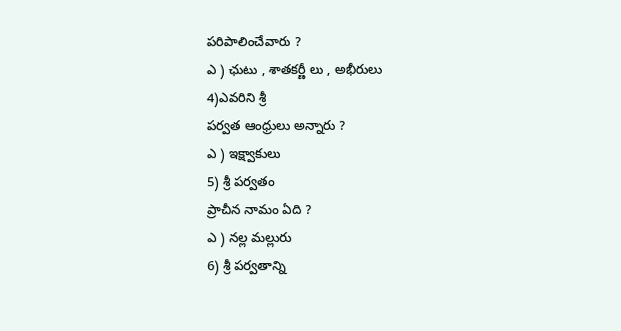పరిపాలించేవారు ?
ఎ ) ఛుటు , శాతకర్ణీ లు , అభీరులు
4)ఎవరిని శ్రీ
పర్వత ఆంధ్రులు అన్నారు ?
ఎ ) ఇక్ష్వాకులు
5) శ్రీ పర్వతం
ప్రాచీన నామం ఏది ?
ఎ ) నల్ల మల్లురు
6) శ్రీ పర్వతాన్ని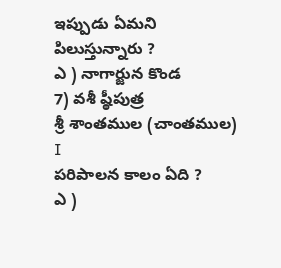ఇప్పుడు ఏమని పిలుస్తున్నారు ?
ఎ ) నాగార్జున కొండ
7) వశీ ష్ఠీపుత్ర
శ్రీ శాంతముల (చాంతముల) I
పరిపాలన కాలం ఏది ?
ఎ )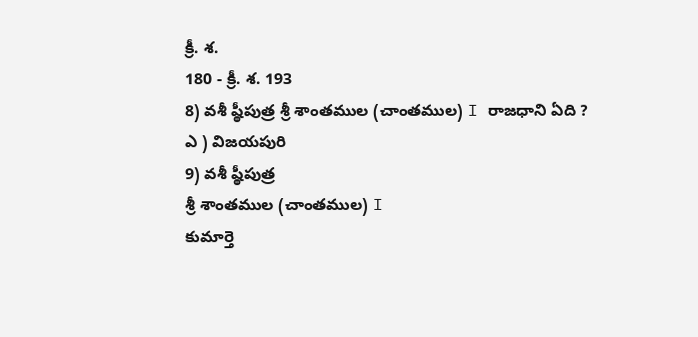క్రీ. శ.
180 - క్రీ. శ. 193
8) వశీ ష్ఠీపుత్ర శ్రీ శాంతముల (చాంతముల) I రాజధాని ఏది ?
ఎ ) విజయపురి
9) వశీ ష్ఠీపుత్ర
శ్రీ శాంతముల (చాంతముల) I
కుమార్తె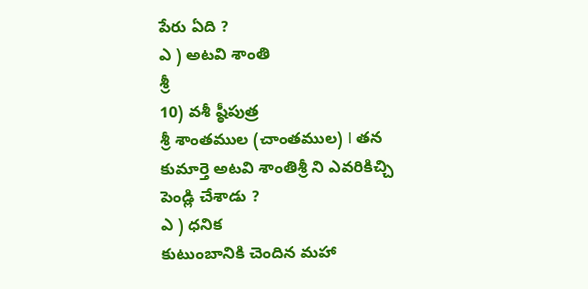పేరు ఏది ?
ఎ ) అటవి శాంతి
శ్రీ
10) వశీ ష్ఠీపుత్ర
శ్రీ శాంతముల (చాంతముల) I తన
కుమార్తె అటవి శాంతిశ్రీ ని ఎవరికిచ్చి
పెండ్లి చేశాడు ?
ఎ ) ధనిక
కుటుంబానికి చెందిన మహా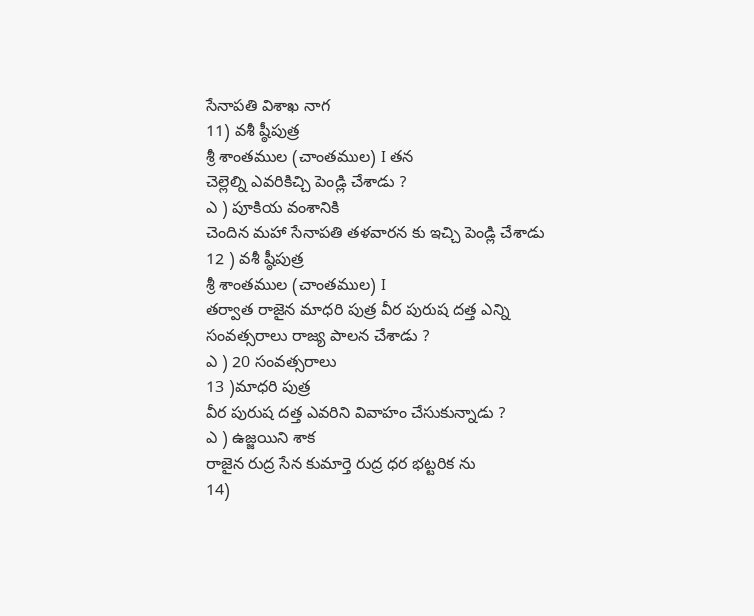సేనాపతి విశాఖ నాగ
11) వశీ ష్ఠీపుత్ర
శ్రీ శాంతముల (చాంతముల) I తన
చెల్లెల్ని ఎవరికిచ్చి పెండ్లి చేశాడు ?
ఎ ) పూకియ వంశానికి
చెందిన మహా సేనాపతి తళవారన కు ఇచ్చి పెండ్లి చేశాడు
12 ) వశీ ష్ఠీపుత్ర
శ్రీ శాంతముల (చాంతముల) I
తర్వాత రాజైన మాధరి పుత్ర వీర పురుష దత్త ఎన్ని సంవత్సరాలు రాజ్య పాలన చేశాడు ?
ఎ ) 20 సంవత్సరాలు
13 )మాధరి పుత్ర
వీర పురుష దత్త ఎవరిని వివాహం చేసుకున్నాడు ?
ఎ ) ఉజ్జయిని శాక
రాజైన రుద్ర సేన కుమార్తె రుద్ర ధర భట్టరిక ను
14)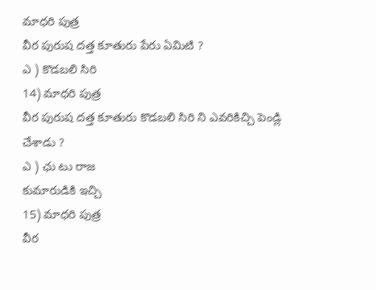మాధరి పుత్ర
వీర పురుష దత్త కూతురు పేరు ఏమిటి ?
ఎ ) కొడబలి సిరి
14) మాధరి పుత్ర
వీర పురుష దత్త కూతురు కొడబలి సిరి ని ఎవరికిచ్చి పెండ్లి చేశాడు ?
ఎ ) ఛు టు రాజ
కుమారుడికి ఇచ్చి
15) మాధరి పుత్ర
వీర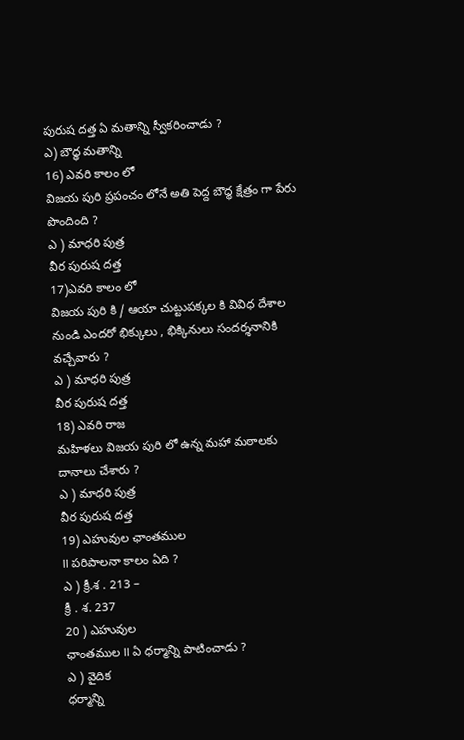పురుష దత్త ఏ మతాన్ని స్వీకరించాడు ?
ఎ) బౌధ్ధ మతాన్ని
16) ఎవరి కాలం లో
విజయ పురి ప్రపంచం లోనే అతి పెద్ద బౌధ్ధ క్షేత్రం గా పేరు పొందింది ?
ఎ ) మాధరి పుత్ర
వీర పురుష దత్త
17)ఎవరి కాలం లో
విజయ పురి కి / ఆయా చుట్టుపక్కల కి వివిధ దేశాల నుండి ఎందరో భిక్కులు , భిక్కినులు సందర్శనానికి
వచ్చేవారు ?
ఎ ) మాధరి పుత్ర
వీర పురుష దత్త
18) ఎవరి రాజ
మహిళలు విజయ పురి లో ఉన్న మహా మఠాలకు దానాలు చేశారు ?
ఎ ) మాధరి పుత్ర
వీర పురుష దత్త
19) ఎహువుల ఛాంతముల
II పరిపాలనా కాలం ఏది ?
ఎ ) క్రీ.శ . 213 –
క్రీ . శ. 237
20 ) ఎహువుల
ఛాంతముల II ఏ ధర్మాన్ని పాటించాడు ?
ఎ ) వైదిక
ధర్మాన్ని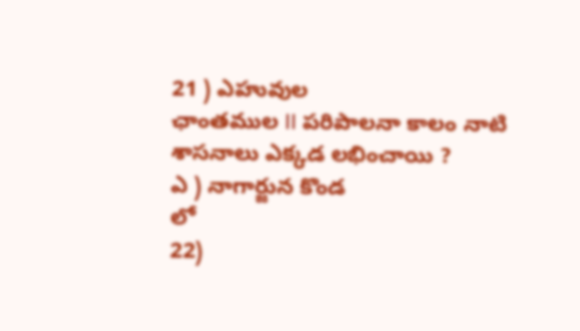21 ) ఎహువుల
ఛాంతముల II పరిపాలనా కాలం నాటి
శాసనాలు ఎక్కడ లభించాయి ?
ఎ ) నాగార్జున కొండ
లో
22)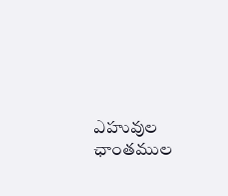ఎహువుల ఛాంతముల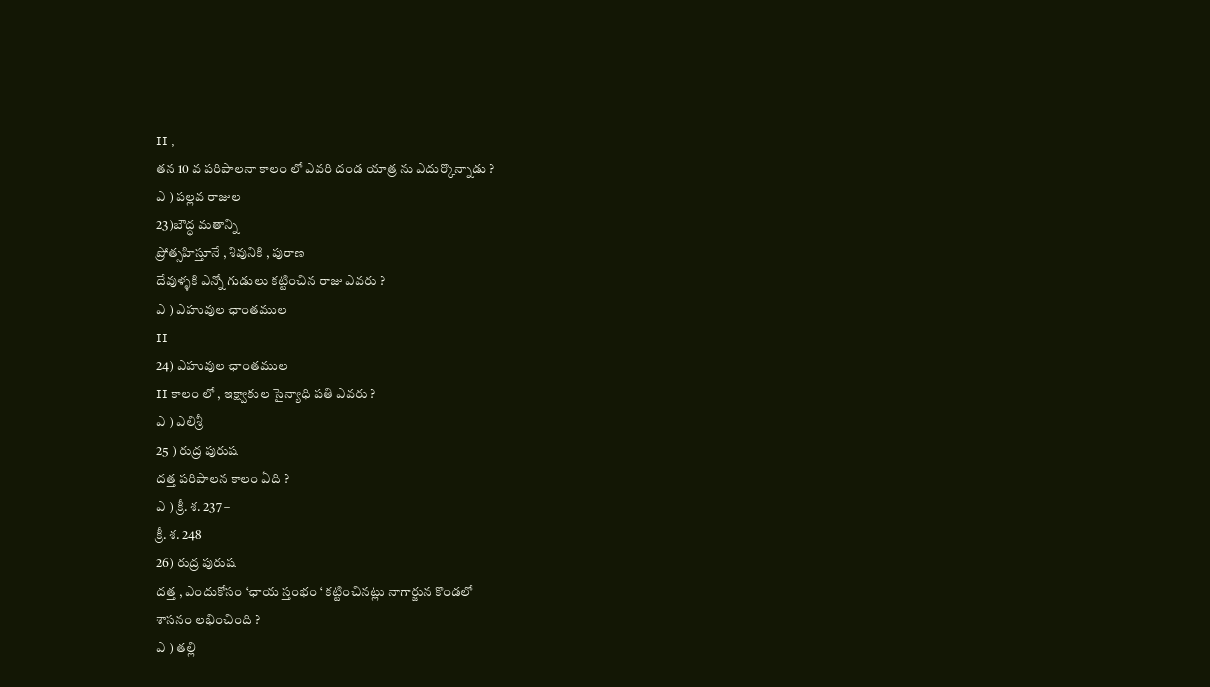II ,
తన 10 వ పరిపాలనా కాలం లో ఎవరి దండ యాత్ర ను ఎదుర్కొన్నాడు ?
ఎ ) పల్లవ రాజుల
23)బౌద్ధ మతాన్ని
ప్రోత్సహిస్తూనే , శివునికి , పురాణ
దేవుళ్ళకి ఎన్నో గుడులు కట్టించిన రాజు ఎవరు ?
ఎ ) ఎహువుల ఛాంతముల
II
24) ఎహువుల ఛాంతముల
II కాలం లో , ఇక్ష్వాకుల సైన్యాధి పతి ఎవరు ?
ఎ ) ఎలిశ్రీ
25 ) రుద్ర పురుష
దత్త పరిపాలన కాలం ఏది ?
ఎ ) క్రీ. శ. 237 –
క్రీ. శ. 248
26) రుద్ర పురుష
దత్త , ఎందుకోసం ‘ఛాయ స్తంభం ‘ కట్టించినట్లు నాగార్జున కొండలో
శాసనం లభించింది ?
ఎ ) తల్లి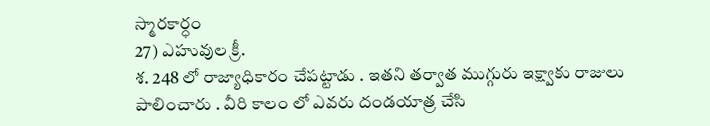స్మారకార్ధం
27) ఎహువుల క్రీ.
శ. 248 లో రాజ్యాధికారం చేపట్టాడు . ఇతని తర్వాత ముగ్గురు ఇక్ష్వాకు రాజులు
పాలించారు . వీరి కాలం లో ఎవరు దండయాత్ర చేసి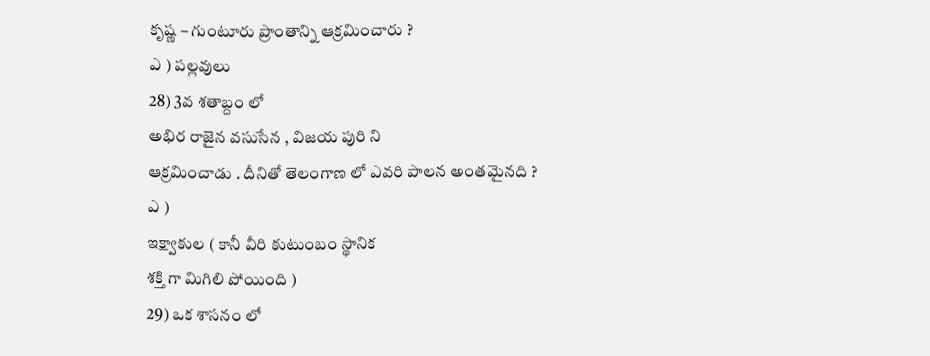కృష్ణ – గుంటూరు ప్రాంతాన్ని ఆక్రమించారు ?
ఎ ) పల్లవులు
28) 3వ శతాబ్దం లో
అభిర రాజైన వసుసేన , విజయ పురి ని
ఆక్రమించాడు . దీనితో తెలంగాణ లో ఎవరి పాలన అంతమైనది ?
ఎ )
ఇక్ష్వాకుల ( కానీ వీరి కుటుంబం స్థానిక
శక్తి గా మిగిలి పోయింది )
29) ఒక శాసనం లో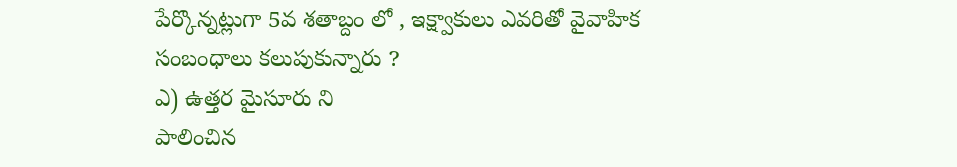పేర్కొన్నట్లుగా 5వ శతాబ్దం లో , ఇక్ష్వాకులు ఎవరితో వైవాహిక
సంబంధాలు కలుపుకున్నారు ?
ఎ) ఉత్తర మైసూరు ని
పాలించిన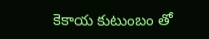కెకాయ కుటుంబం తో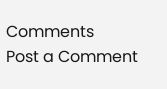Comments
Post a Comment